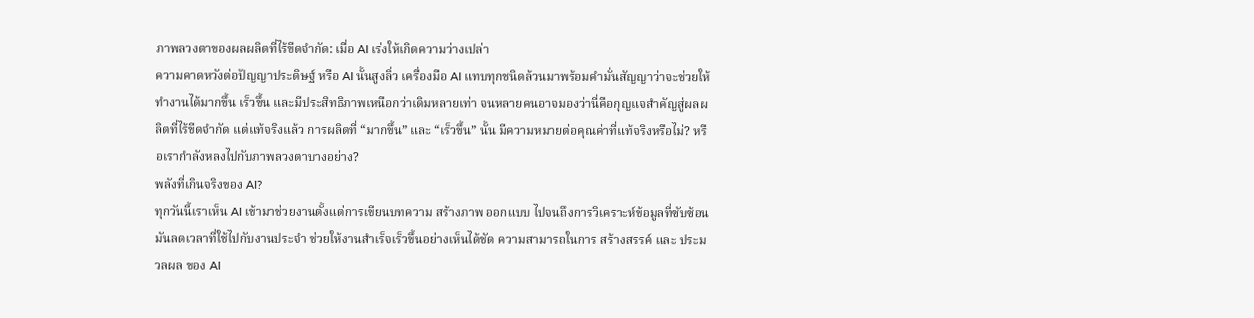ภาพลวงตาของผลผลิตที่ไร้ขีดจำกัด: เมื่อ AI เร่งให้เกิดความว่างเปล่า
ความคาดหวังต่อปัญญาประดิษฐ์ หรือ AI นั้นสูงลิ่ว เครื่องมือ AI แทบทุกชนิดล้วนมาพร้อมคำมั่นสัญญาว่าจะช่วยให้ทำงานได้มากขึ้น เร็วขึ้น และมีประสิทธิภาพเหนือกว่าเดิมหลายเท่า จนหลายคนอาจมองว่านี่คือกุญแจสำคัญสู่ผลผลิตที่ไร้ขีดจำกัด แต่แท้จริงแล้ว การผลิตที่ “มากขึ้น” และ “เร็วขึ้น” นั้น มีความหมายต่อคุณค่าที่แท้จริงหรือไม่? หรือเรากำลังหลงไปกับภาพลวงตาบางอย่าง?
พลังที่เกินจริงของ AI?
ทุกวันนี้เราเห็น AI เข้ามาช่วยงานตั้งแต่การเขียนบทความ สร้างภาพ ออกแบบ ไปจนถึงการวิเคราะห์ข้อมูลที่ซับซ้อน มันลดเวลาที่ใช้ไปกับงานประจำ ช่วยให้งานสำเร็จเร็วขึ้นอย่างเห็นได้ชัด ความสามารถในการ สร้างสรรค์ และ ประมวลผล ของ AI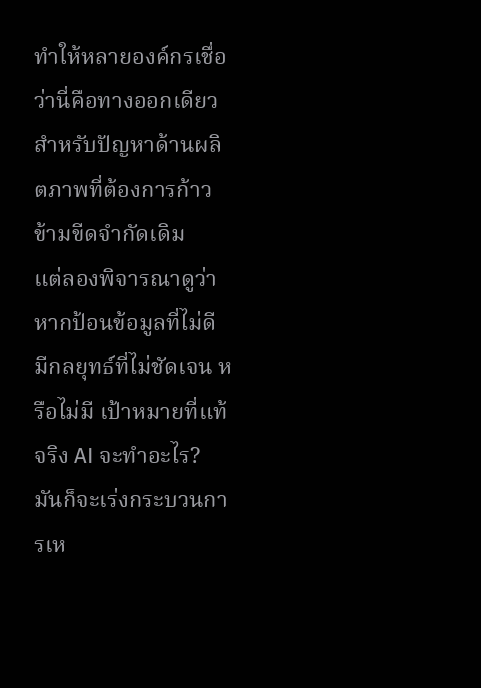ทำให้หลายองค์กรเชื่อว่านี่คือทางออกเดียวสำหรับปัญหาด้านผลิตภาพที่ต้องการก้าวข้ามขีดจำกัดเดิม
แต่ลองพิจารณาดูว่า หากป้อนข้อมูลที่ไม่ดี มีกลยุทธ์ที่ไม่ชัดเจน หรือไม่มี เป้าหมายที่แท้จริง AI จะทำอะไร? มันก็จะเร่งกระบวนการเห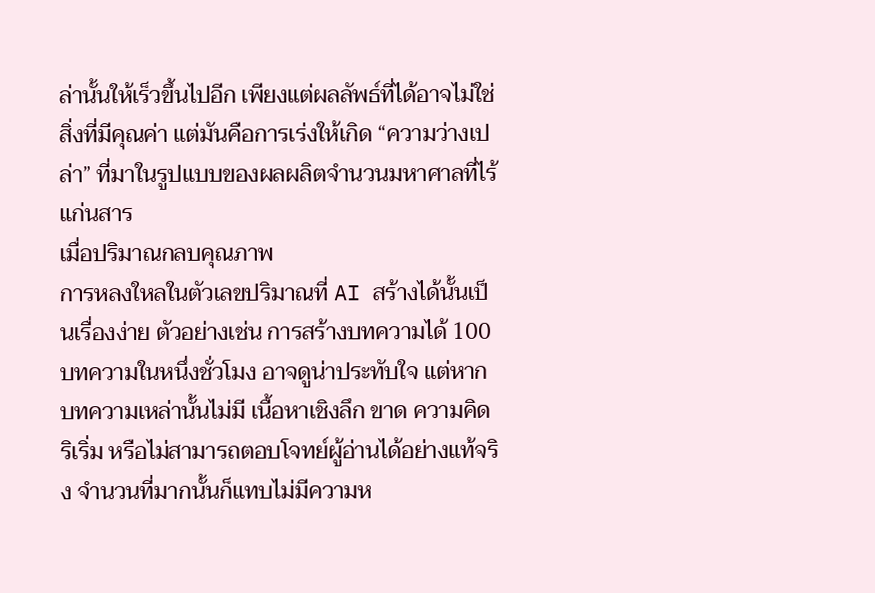ล่านั้นให้เร็วขึ้นไปอีก เพียงแต่ผลลัพธ์ที่ได้อาจไม่ใช่สิ่งที่มีคุณค่า แต่มันคือการเร่งให้เกิด “ความว่างเปล่า” ที่มาในรูปแบบของผลผลิตจำนวนมหาศาลที่ไร้แก่นสาร
เมื่อปริมาณกลบคุณภาพ
การหลงใหลในตัวเลขปริมาณที่ AI สร้างได้นั้นเป็นเรื่องง่าย ตัวอย่างเช่น การสร้างบทความได้ 100 บทความในหนึ่งชั่วโมง อาจดูน่าประทับใจ แต่หากบทความเหล่านั้นไม่มี เนื้อหาเชิงลึก ขาด ความคิดริเริ่ม หรือไม่สามารถตอบโจทย์ผู้อ่านได้อย่างแท้จริง จำนวนที่มากนั้นก็แทบไม่มีความห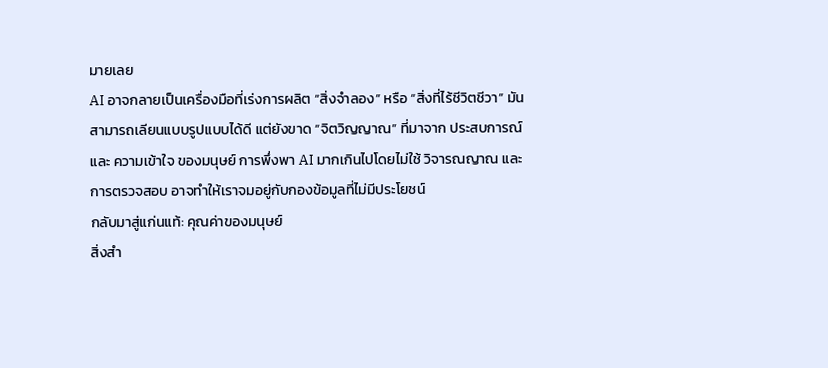มายเลย
AI อาจกลายเป็นเครื่องมือที่เร่งการผลิต “สิ่งจำลอง” หรือ “สิ่งที่ไร้ชีวิตชีวา” มันสามารถเลียนแบบรูปแบบได้ดี แต่ยังขาด “จิตวิญญาณ” ที่มาจาก ประสบการณ์ และ ความเข้าใจ ของมนุษย์ การพึ่งพา AI มากเกินไปโดยไม่ใช้ วิจารณญาณ และ การตรวจสอบ อาจทำให้เราจมอยู่กับกองข้อมูลที่ไม่มีประโยชน์
กลับมาสู่แก่นแท้: คุณค่าของมนุษย์
สิ่งสำ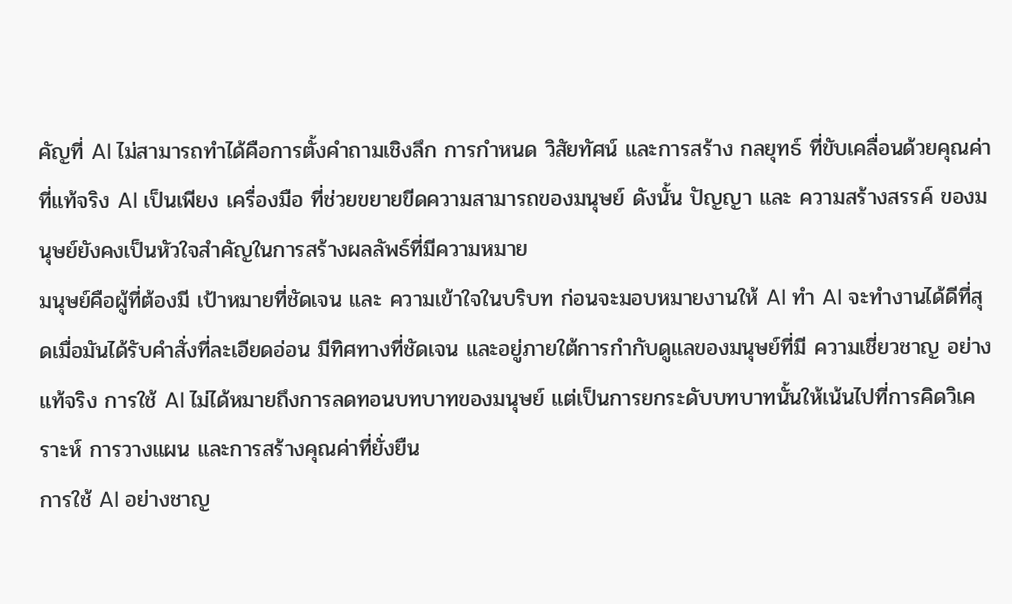คัญที่ AI ไม่สามารถทำได้คือการตั้งคำถามเชิงลึก การกำหนด วิสัยทัศน์ และการสร้าง กลยุทธ์ ที่ขับเคลื่อนด้วยคุณค่าที่แท้จริง AI เป็นเพียง เครื่องมือ ที่ช่วยขยายขีดความสามารถของมนุษย์ ดังนั้น ปัญญา และ ความสร้างสรรค์ ของมนุษย์ยังคงเป็นหัวใจสำคัญในการสร้างผลลัพธ์ที่มีความหมาย
มนุษย์คือผู้ที่ต้องมี เป้าหมายที่ชัดเจน และ ความเข้าใจในบริบท ก่อนจะมอบหมายงานให้ AI ทำ AI จะทำงานได้ดีที่สุดเมื่อมันได้รับคำสั่งที่ละเอียดอ่อน มีทิศทางที่ชัดเจน และอยู่ภายใต้การกำกับดูแลของมนุษย์ที่มี ความเชี่ยวชาญ อย่างแท้จริง การใช้ AI ไม่ได้หมายถึงการลดทอนบทบาทของมนุษย์ แต่เป็นการยกระดับบทบาทนั้นให้เน้นไปที่การคิดวิเคราะห์ การวางแผน และการสร้างคุณค่าที่ยั่งยืน
การใช้ AI อย่างชาญ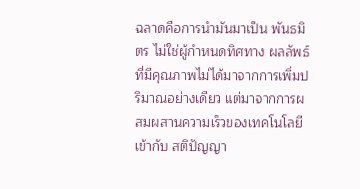ฉลาดคือการนำมันมาเป็น พันธมิตร ไม่ใช่ผู้กำหนดทิศทาง ผลลัพธ์ที่มีคุณภาพไม่ได้มาจากการเพิ่มปริมาณอย่างเดียว แต่มาจากการผสมผสานความเร็วของเทคโนโลยีเข้ากับ สติปัญญา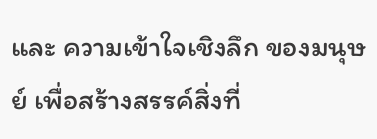และ ความเข้าใจเชิงลึก ของมนุษย์ เพื่อสร้างสรรค์สิ่งที่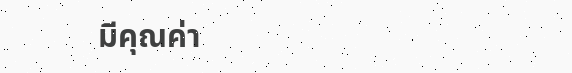มีคุณค่า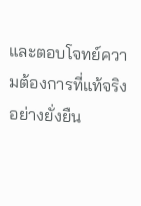และตอบโจทย์ความต้องการที่แท้จริงอย่างยั่งยืน